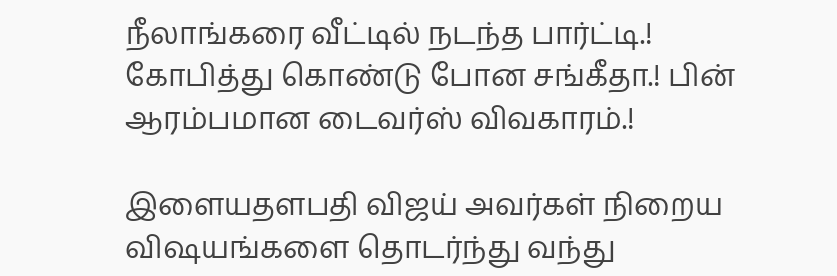நீலாங்கரை வீட்டில் நடந்த பார்ட்டி.! கோபித்து கொண்டு போன சங்கீதா.! பின் ஆரம்பமான டைவர்ஸ் விவகாரம்.!

இளையதளபதி விஜய் அவர்கள் நிறைய விஷயங்களை தொடர்ந்து வந்து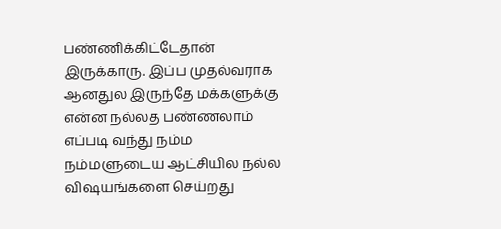பண்ணிக்கிட்டேதான் இருக்காரு. இப்ப முதல்வராக ஆனதுல இருந்தே மக்களுக்கு என்ன நல்லத பண்ணலாம் எப்படி வந்து நம்ம நம்மளுடைய ஆட்சியில நல்ல விஷயங்களை செய்றது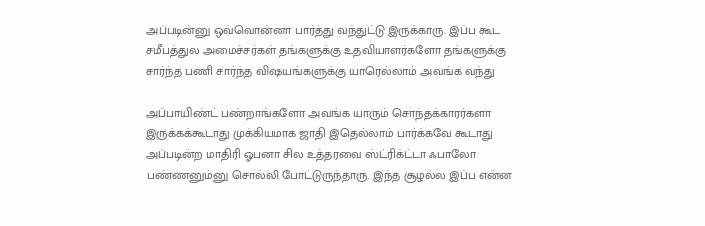அப்படின்னு ஒவ்வொன்னா பார்த்து வந்துட்டு இருக்காரு. இப்ப கூட சமீபத்துல அமைச்சர்கள் தங்களுக்கு உதவியாளர்களோ தங்களுக்கு சார்ந்த பணி சார்ந்த விஷயங்களுக்கு யாரெல்லாம் அவங்க வந்து

அப்பாயிண்ட் பண்றாங்களோ அவங்க யாரும் சொந்தக்காரர்களா இருக்கக்கூடாது முக்கியமாக ஜாதி இதெல்லாம் பார்க்கவே கூடாது அப்படின்ற மாதிரி ஓபனா சில உத்தரவை ஸ்ட்ரிக்ட்டா ஃபாலோ பண்ணனும்னு சொல்லி போட்டுருந்தாரு. இந்த சூழல்ல இப்ப என்ன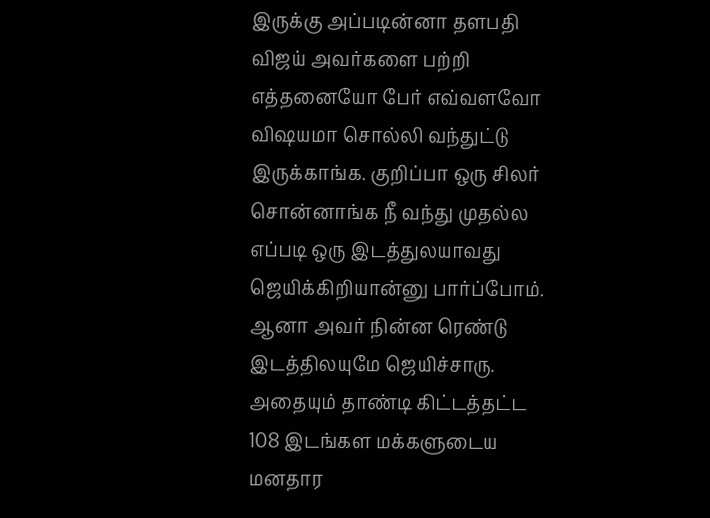இருக்கு அப்படின்னா தளபதி விஜய் அவர்களை பற்றி எத்தனையோ பேர் எவ்வளவோ விஷயமா சொல்லி வந்துட்டு இருக்காங்க. குறிப்பா ஒரு சிலர் சொன்னாங்க நீ வந்து முதல்ல எப்படி ஒரு இடத்துலயாவது ஜெயிக்கிறியான்னு பார்ப்போம். ஆனா அவர் நின்ன ரெண்டு இடத்திலயுமே ஜெயிச்சாரு. அதையும் தாண்டி கிட்டத்தட்ட 108 இடங்கள மக்களுடைய மனதார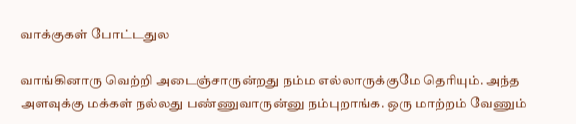வாக்குகள் போட்டதுல

வாங்கினாரு வெற்றி அடைஞ்சாருன்றது நம்ம எல்லாருக்குமே தெரியும். அந்த அளவுக்கு மக்கள் நல்லது பண்ணுவாருன்னு நம்புறாங்க. ஒரு மாற்றம் வேணும்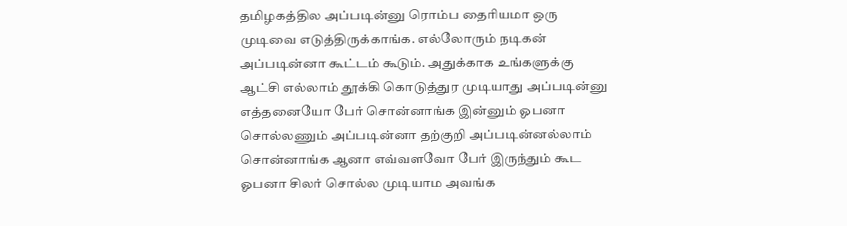தமிழகத்தில அப்படின்னு ரொம்ப தைரியமா ஒரு முடிவை எடுத்திருக்காங்க. எல்லோரும் நடிகன் அப்படின்னா கூட்டம் கூடும். அதுக்காக உங்களுக்கு ஆட்சி எல்லாம் தூக்கி கொடுத்துர முடியாது அப்படின்னு எத்தனையோ பேர் சொன்னாங்க இன்னும் ஓபனா சொல்லணும் அப்படின்னா தற்குறி அப்படின்னல்லாம் சொன்னாங்க ஆனா எவ்வளவோ பேர் இருந்தும் கூட ஓபனா சிலர் சொல்ல முடியாம அவங்க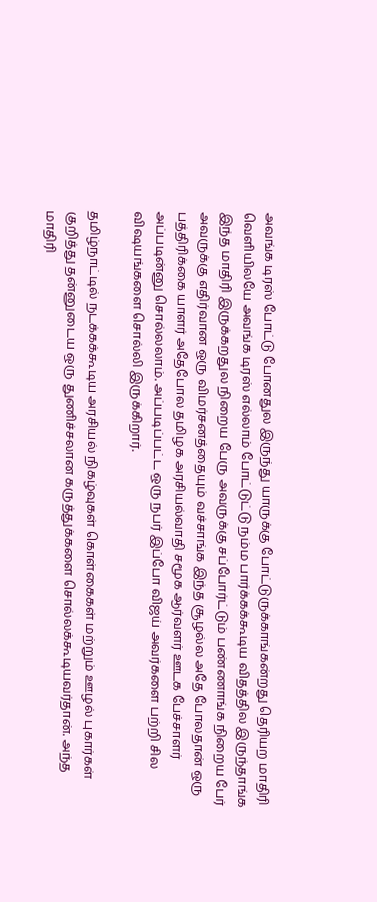அவங்க டிரஸ் போட்டு போனதுல இருந்து யாருக்கு போட்டுருக்காங்கன்றது தெரியற மாதிரி வெளியிலயே அவங்க டிரஸ் எல்லாம் போட்டுட்டு நம்ம பார்க்கக்கூடிய விதத்தில இருந்தாங்க இந்த மாதிரி இருக்கறதுல நிறைய பேரு அவருக்கு சப்போர்ட்டும் பண்ணாங்க நிறைய பேர் அவருக்கு எதிர்வான ஒரு விமர்சனத்தையும் வச்சாங்க இந்த சூழல்ல அதே போலதான் ஒரு பத்திரிக்கை யாளர் அதேபோல தமிழக அரசியல்வாதி சமூக ஆர்வளர் ஊடக பேச்சாளர் அப்படின்னு சொல்லலாம். அப்படிப்பட்ட ஒரு நபர் இப்போ விஜய் அவர்களை பற்றி சில விஷயங்களை சொல்லி இருக்கிறார்.

தமிழ்நாட்டில் நடக்கக்கூடிய அரசியல் நிகழ்வுகள் கொள்கைகள் மற்றும் ஊழல் புகார்கள் குறித்து தன்னுடைய ஒரு துணிச்சலான கருத்துக்களை சொல்லக்கூடியவர்தான். அந்த மாதிரி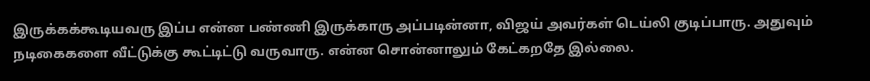இருக்கக்கூடியவரு இப்ப என்ன பண்ணி இருக்காரு அப்படின்னா, விஜய் அவர்கள் டெய்லி குடிப்பாரு. அதுவும் நடிகைகளை வீட்டுக்கு கூட்டிட்டு வருவாரு. என்ன சொன்னாலும் கேட்கறதே இல்லை.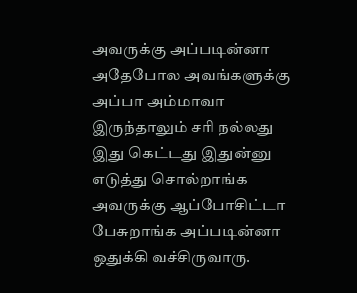அவருக்கு அப்படின்னா அதேபோல அவங்களுக்கு அப்பா அம்மாவா இருந்தாலும் சரி நல்லது இது கெட்டது இதுன்னு எடுத்து சொல்றாங்க அவருக்கு ஆப்போசிட்டா பேசுறாங்க அப்படின்னா ஒதுக்கி வச்சிருவாரு.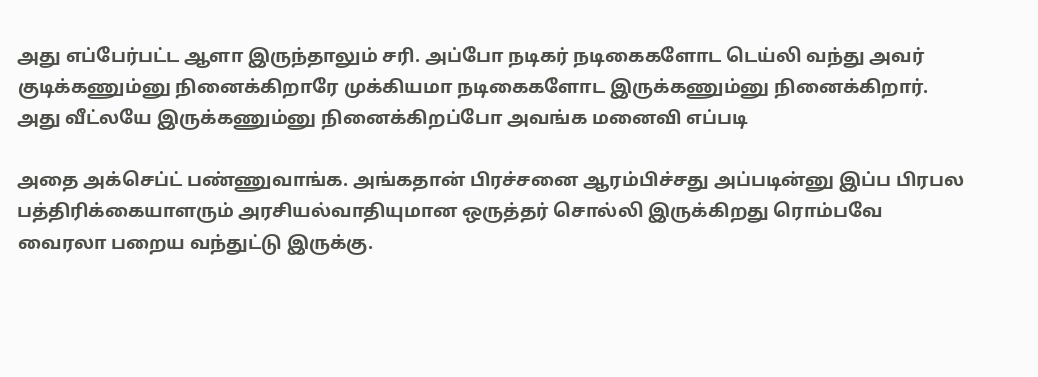அது எப்பேர்பட்ட ஆளா இருந்தாலும் சரி. அப்போ நடிகர் நடிகைகளோட டெய்லி வந்து அவர் குடிக்கணும்னு நினைக்கிறாரே முக்கியமா நடிகைகளோட இருக்கணும்னு நினைக்கிறார். அது வீட்லயே இருக்கணும்னு நினைக்கிறப்போ அவங்க மனைவி எப்படி

அதை அக்செப்ட் பண்ணுவாங்க. அங்கதான் பிரச்சனை ஆரம்பிச்சது அப்படின்னு இப்ப பிரபல பத்திரிக்கையாளரும் அரசியல்வாதியுமான ஒருத்தர் சொல்லி இருக்கிறது ரொம்பவே வைரலா பறைய வந்துட்டு இருக்கு.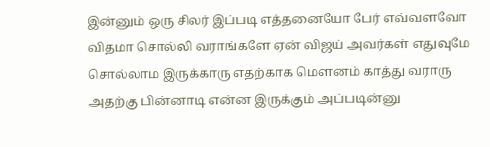இன்னும் ஒரு சிலர் இப்படி எத்தனையோ பேர் எவ்வளவோ விதமா சொல்லி வராங்களே ஏன் விஜய் அவர்கள் எதுவுமே சொல்லாம இருக்காரு எதற்காக மௌனம் காத்து வராரு அதற்கு பின்னாடி என்ன இருக்கும் அப்படின்னு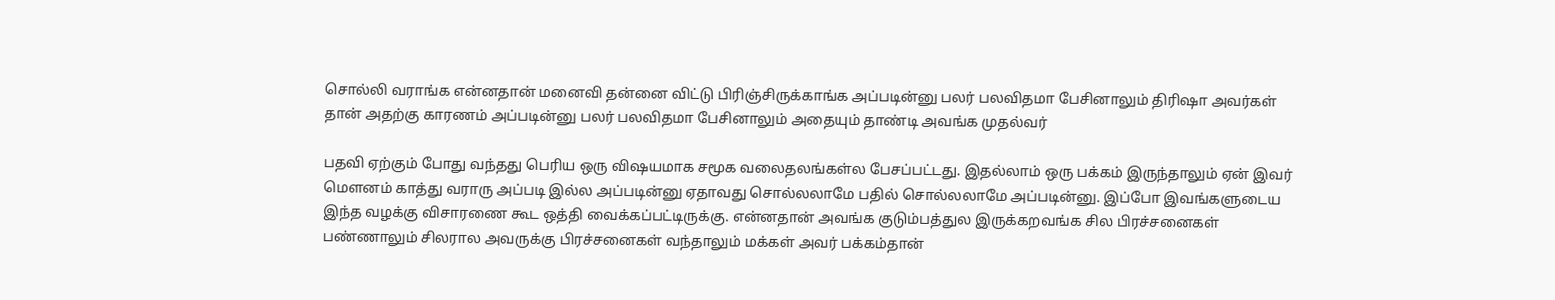சொல்லி வராங்க என்னதான் மனைவி தன்னை விட்டு பிரிஞ்சிருக்காங்க அப்படின்னு பலர் பலவிதமா பேசினாலும் திரிஷா அவர்கள் தான் அதற்கு காரணம் அப்படின்னு பலர் பலவிதமா பேசினாலும் அதையும் தாண்டி அவங்க முதல்வர்

பதவி ஏற்கும் போது வந்தது பெரிய ஒரு விஷயமாக சமூக வலைதலங்கள்ல பேசப்பட்டது. இதல்லாம் ஒரு பக்கம் இருந்தாலும் ஏன் இவர் மௌனம் காத்து வராரு அப்படி இல்ல அப்படின்னு ஏதாவது சொல்லலாமே பதில் சொல்லலாமே அப்படின்னு. இப்போ இவங்களுடைய இந்த வழக்கு விசாரணை கூட ஒத்தி வைக்கப்பட்டிருக்கு. என்னதான் அவங்க குடும்பத்துல இருக்கறவங்க சில பிரச்சனைகள் பண்ணாலும் சிலரால அவருக்கு பிரச்சனைகள் வந்தாலும் மக்கள் அவர் பக்கம்தான்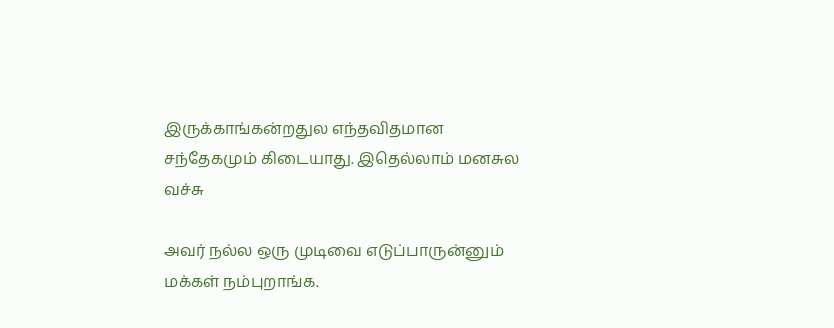இருக்காங்கன்றதுல எந்தவிதமான சந்தேகமும் கிடையாது. இதெல்லாம் மனசுல வச்சு

அவர் நல்ல ஒரு முடிவை எடுப்பாருன்னும் மக்கள் நம்புறாங்க.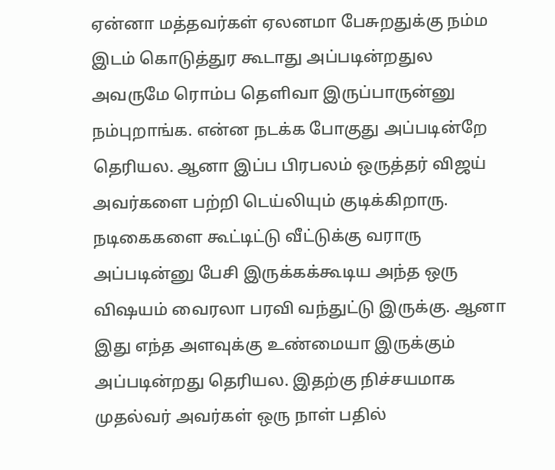ஏன்னா மத்தவர்கள் ஏலனமா பேசுறதுக்கு நம்ம இடம் கொடுத்துர கூடாது அப்படின்றதுல அவருமே ரொம்ப தெளிவா இருப்பாருன்னு நம்புறாங்க. என்ன நடக்க போகுது அப்படின்றே தெரியல. ஆனா இப்ப பிரபலம் ஒருத்தர் விஜய் அவர்களை பற்றி டெய்லியும் குடிக்கிறாரு. நடிகைகளை கூட்டிட்டு வீட்டுக்கு வராரு அப்படின்னு பேசி இருக்கக்கூடிய அந்த ஒரு விஷயம் வைரலா பரவி வந்துட்டு இருக்கு. ஆனா இது எந்த அளவுக்கு உண்மையா இருக்கும் அப்படின்றது தெரியல. இதற்கு நிச்சயமாக முதல்வர் அவர்கள் ஒரு நாள் பதில்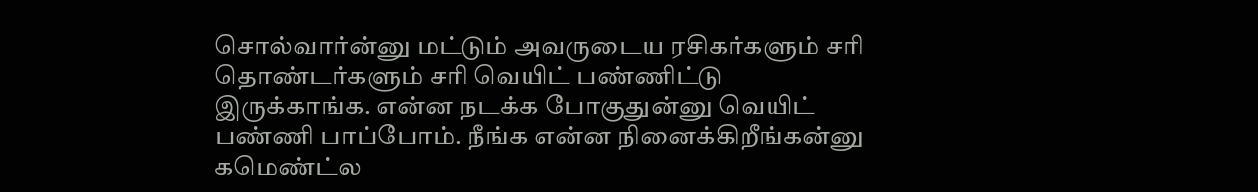சொல்வார்ன்னு மட்டும் அவருடைய ரசிகர்களும் சரி தொண்டர்களும் சரி வெயிட் பண்ணிட்டு இருக்காங்க. என்ன நடக்க போகுதுன்னு வெயிட் பண்ணி பாப்போம். நீங்க என்ன நினைக்கிறீங்கன்னு கமெண்ட்ல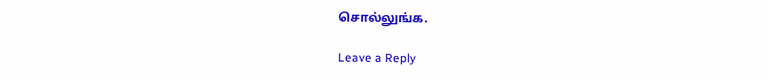சொல்லுங்க.

Leave a Reply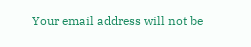Your email address will not be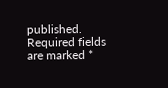published. Required fields are marked *